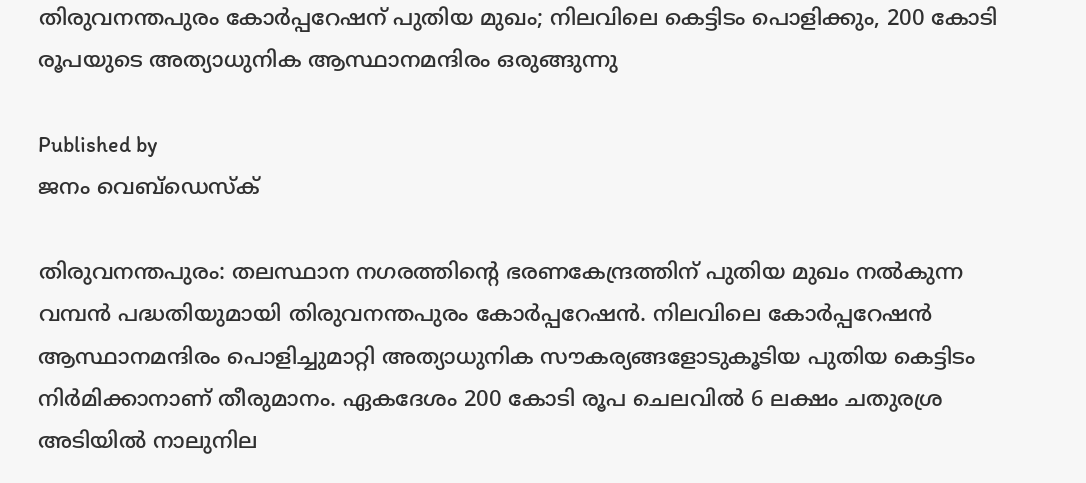തിരുവനന്തപുരം കോര്‍പ്പറേഷന് പുതിയ മുഖം; നിലവിലെ കെട്ടിടം പൊളിക്കും, 200 കോടി രൂപയുടെ അത്യാധുനിക ആസ്ഥാനമന്ദിരം ഒരുങ്ങുന്നു

Published by
ജനം വെബ്‌ഡെസ്ക്

തിരുവനന്തപുരം: തലസ്ഥാന നഗരത്തിന്റെ ഭരണകേന്ദ്രത്തിന് പുതിയ മുഖം നല്‍കുന്ന വമ്പന്‍ പദ്ധതിയുമായി തിരുവനന്തപുരം കോര്‍പ്പറേഷന്‍. നിലവിലെ കോര്‍പ്പറേഷന്‍ ആസ്ഥാനമന്ദിരം പൊളിച്ചുമാറ്റി അത്യാധുനിക സൗകര്യങ്ങളോടുകൂടിയ പുതിയ കെട്ടിടം നിര്‍മിക്കാനാണ് തീരുമാനം. ഏകദേശം 200 കോടി രൂപ ചെലവില്‍ 6 ലക്ഷം ചതുരശ്ര അടിയില്‍ നാലുനില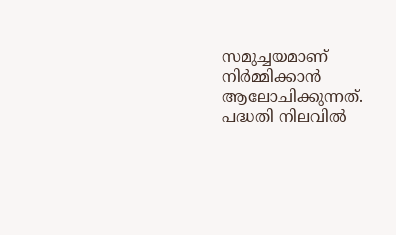സമുച്ചയമാണ് നിര്‍മ്മിക്കാന്‍ ആലോചിക്കുന്നത്. പദ്ധതി നിലവില്‍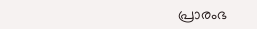പ്രാരംഭ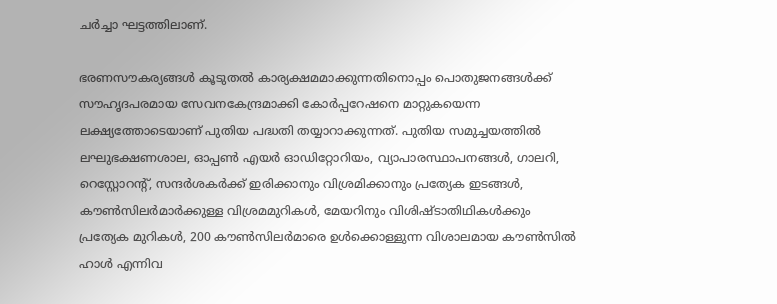ചര്‍ച്ചാ ഘട്ടത്തിലാണ്.

ഭരണസൗകര്യങ്ങള്‍ കൂടുതല്‍ കാര്യക്ഷമമാക്കുന്നതിനൊപ്പം പൊതുജനങ്ങള്‍ക്ക് സൗഹൃദപരമായ സേവനകേന്ദ്രമാക്കി കോര്‍പ്പറേഷനെ മാറ്റുകയെന്ന ലക്ഷ്യത്തോടെയാണ് പുതിയ പദ്ധതി തയ്യാറാക്കുന്നത്. പുതിയ സമുച്ചയത്തില്‍ ലഘുഭക്ഷണശാല, ഓപ്പണ്‍ എയര്‍ ഓഡിറ്റോറിയം, വ്യാപാരസ്ഥാപനങ്ങള്‍, ഗാലറി, റെസ്റ്റോറന്റ്, സന്ദര്‍ശകര്‍ക്ക് ഇരിക്കാനും വിശ്രമിക്കാനും പ്രത്യേക ഇടങ്ങള്‍, കൗണ്‍സിലര്‍മാര്‍ക്കുള്ള വിശ്രമമുറികള്‍, മേയറിനും വിശിഷ്ടാതിഥികള്‍ക്കും പ്രത്യേക മുറികള്‍, 200 കൗണ്‍സിലര്‍മാരെ ഉള്‍ക്കൊള്ളുന്ന വിശാലമായ കൗണ്‍സില്‍ ഹാള്‍ എന്നിവ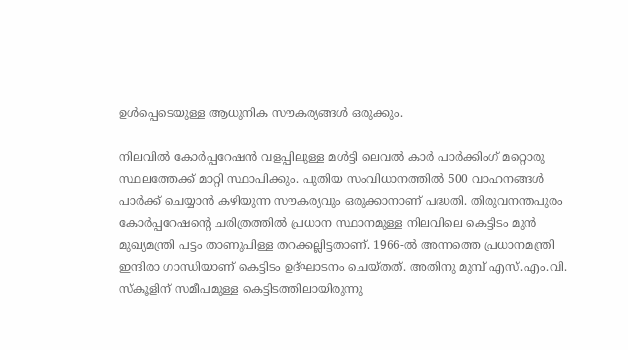ഉള്‍പ്പെടെയുള്ള ആധുനിക സൗകര്യങ്ങള്‍ ഒരുക്കും.

നിലവില്‍ കോര്‍പ്പറേഷന്‍ വളപ്പിലുള്ള മള്‍ട്ടി ലെവല്‍ കാര്‍ പാര്‍ക്കിംഗ് മറ്റൊരു സ്ഥലത്തേക്ക് മാറ്റി സ്ഥാപിക്കും. പുതിയ സംവിധാനത്തില്‍ 500 വാഹനങ്ങള്‍ പാര്‍ക്ക് ചെയ്യാന്‍ കഴിയുന്ന സൗകര്യവും ഒരുക്കാനാണ് പദ്ധതി. തിരുവനന്തപുരം കോര്‍പ്പറേഷന്റെ ചരിത്രത്തില്‍ പ്രധാന സ്ഥാനമുള്ള നിലവിലെ കെട്ടിടം മുന്‍ മുഖ്യമന്ത്രി പട്ടം താണുപിള്ള തറക്കല്ലിട്ടതാണ്. 1966-ല്‍ അന്നത്തെ പ്രധാനമന്ത്രി ഇന്ദിരാ ഗാന്ധിയാണ് കെട്ടിടം ഉദ്ഘാടനം ചെയ്തത്. അതിനു മുമ്പ് എസ്.എം.വി. സ്‌കൂളിന് സമീപമുള്ള കെട്ടിടത്തിലായിരുന്നു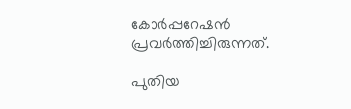കോര്‍പ്പറേഷന്‍ പ്രവര്‍ത്തിച്ചിരുന്നത്.

പുതിയ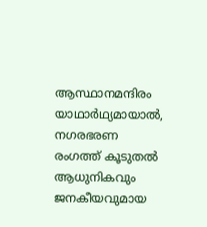ആസ്ഥാനമന്ദിരം യാഥാര്‍ഥ്യമായാല്‍, നഗരഭരണ രംഗത്ത് കൂടുതല്‍ ആധുനികവും ജനകീയവുമായ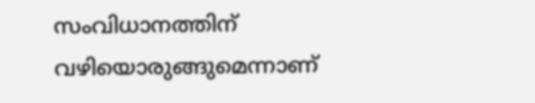സംവിധാനത്തിന് വഴിയൊരുങ്ങുമെന്നാണ്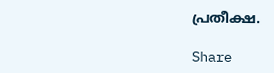പ്രതീക്ഷ.

Share